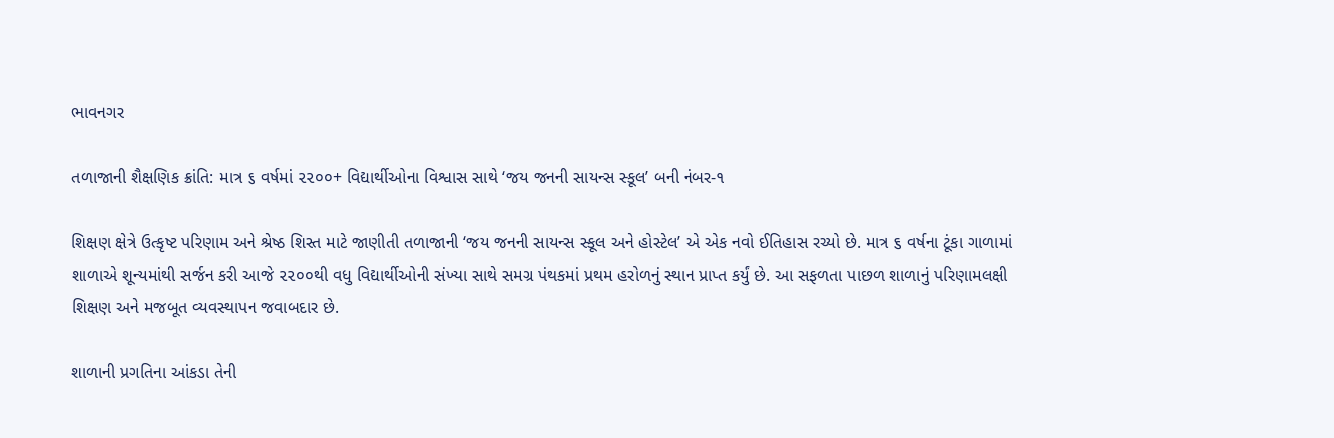ભાવનગર

તળાજાની શૈક્ષણિક ક્રાંતિ: માત્ર ૬ વર્ષમાં ૨૨૦૦+ વિદ્યાર્થીઓના વિશ્વાસ સાથે ‘જય જનની સાયન્સ સ્કૂલ’ બની નંબર-૧

શિક્ષણ ક્ષેત્રે ઉત્કૃષ્ટ પરિણામ અને શ્રેષ્ઠ શિસ્ત માટે જાણીતી તળાજાની ‘જય જનની સાયન્સ સ્કૂલ અને હોસ્ટેલ’ એ એક નવો ઈતિહાસ રચ્યો છે. માત્ર ૬ વર્ષના ટૂંકા ગાળામાં શાળાએ શૂન્યમાંથી સર્જન કરી આજે ૨૨૦૦થી વધુ વિદ્યાર્થીઓની સંખ્યા સાથે સમગ્ર પંથકમાં પ્રથમ હરોળનું સ્થાન પ્રાપ્ત કર્યું છે. આ સફળતા પાછળ શાળાનું પરિણામલક્ષી શિક્ષણ અને મજબૂત વ્યવસ્થાપન જવાબદાર છે.

શાળાની પ્રગતિના આંકડા તેની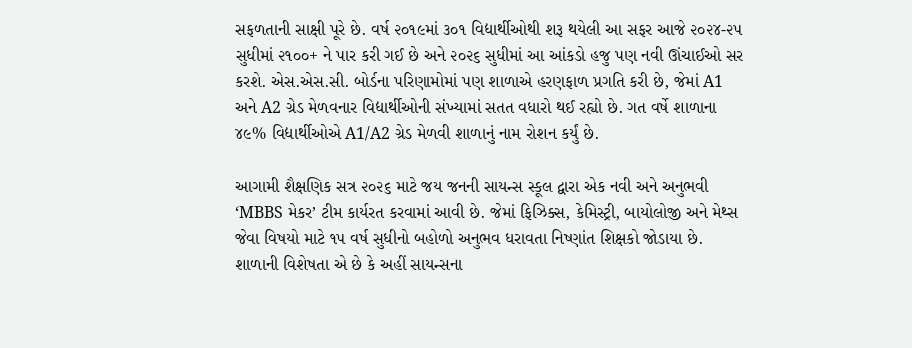સફળતાની સાક્ષી પૂરે છે. વર્ષ ૨૦૧૯માં ૩૦૧ વિદ્યાર્થીઓથી શરૂ થયેલી આ સફર આજે ૨૦૨૪-૨૫ સુધીમાં ૨૧૦૦+ ને પાર કરી ગઈ છે અને ૨૦૨૬ સુધીમાં આ આંકડો હજુ પણ નવી ઊંચાઈઓ સર કરશે. એસ.એસ.સી. બોર્ડના પરિણામોમાં પણ શાળાએ હરણફાળ પ્રગતિ કરી છે, જેમાં A1 અને A2 ગ્રેડ મેળવનાર વિદ્યાર્થીઓની સંખ્યામાં સતત વધારો થઈ રહ્યો છે. ગત વર્ષે શાળાના ૪૯% વિદ્યાર્થીઓએ A1/A2 ગ્રેડ મેળવી શાળાનું નામ રોશન કર્યું છે.

આગામી શૈક્ષણિક સત્ર ૨૦૨૬ માટે જય જનની સાયન્સ સ્કૂલ દ્વારા એક નવી અને અનુભવી ‘MBBS મેકર’ ટીમ કાર્યરત કરવામાં આવી છે. જેમાં ફિઝિક્સ, કેમિસ્ટ્રી, બાયોલોજી અને મેથ્સ જેવા વિષયો માટે ૧૫ વર્ષ સુધીનો બહોળો અનુભવ ધરાવતા નિષ્ણાંત શિક્ષકો જોડાયા છે. શાળાની વિશેષતા એ છે કે અહીં સાયન્સના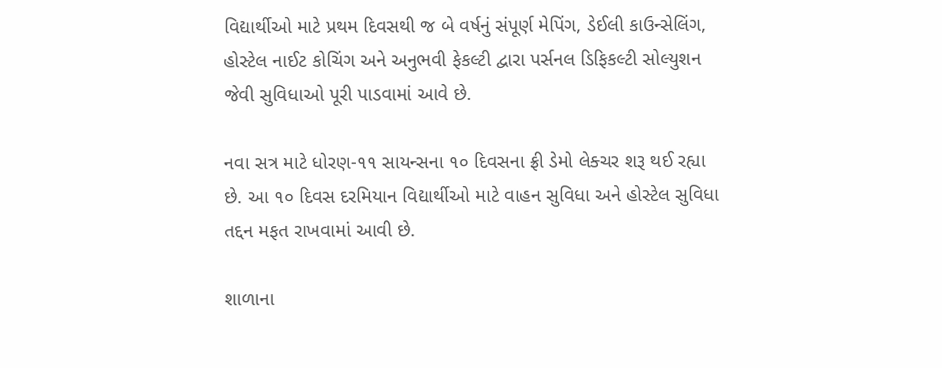વિદ્યાર્થીઓ માટે પ્રથમ દિવસથી જ બે વર્ષનું સંપૂર્ણ મેપિંગ, ડેઈલી કાઉન્સેલિંગ, હોસ્ટેલ નાઈટ કોચિંગ અને અનુભવી ફેકલ્ટી દ્વારા પર્સનલ ડિફિકલ્ટી સોલ્યુશન જેવી સુવિધાઓ પૂરી પાડવામાં આવે છે.

નવા સત્ર માટે ધોરણ-૧૧ સાયન્સના ૧૦ દિવસના ફ્રી ડેમો લેક્ચર શરૂ થઈ રહ્યા છે. આ ૧૦ દિવસ દરમિયાન વિદ્યાર્થીઓ માટે વાહન સુવિધા અને હોસ્ટેલ સુવિધા તદ્દન મફત રાખવામાં આવી છે.

શાળાના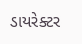ડાયરેક્ટર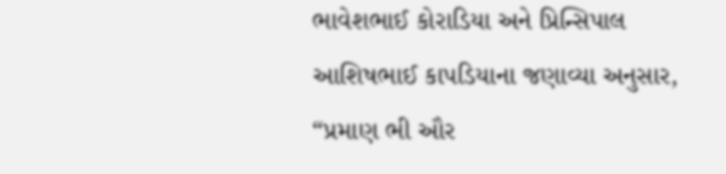ભાવેશભાઈ કોરાડિયા અને પ્રિન્સિપાલ આશિષભાઈ કાપડિયાના જણાવ્યા અનુસાર, “પ્રમાણ ભી ઔર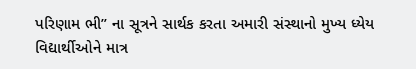પરિણામ ભી” ના સૂત્રને સાર્થક કરતા અમારી સંસ્થાનો મુખ્ય ધ્યેય વિદ્યાર્થીઓને માત્ર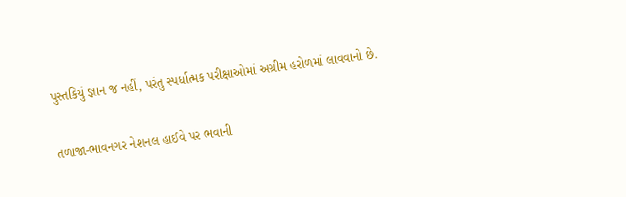પુસ્તકિયું જ્ઞાન જ નહીં, પરંતુ સ્પર્ધાત્મક પરીક્ષાઓમાં અગ્રીમ હરોળમાં લાવવાનો છે.

તળાજા-ભાવનગર નેશનલ હાઈવે પર ભવાની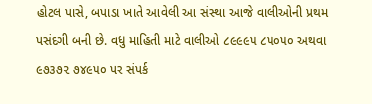હોટલ પાસે, બપાડા ખાતે આવેલી આ સંસ્થા આજે વાલીઓની પ્રથમ પસંદગી બની છે. વધુ માહિતી માટે વાલીઓ ૮૯૯૯૫ ૮૫૦૫૦ અથવા ૯૭૩૭૨ ૭૪૯૫૦ પર સંપર્ક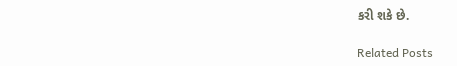કરી શકે છે.

Related Posts